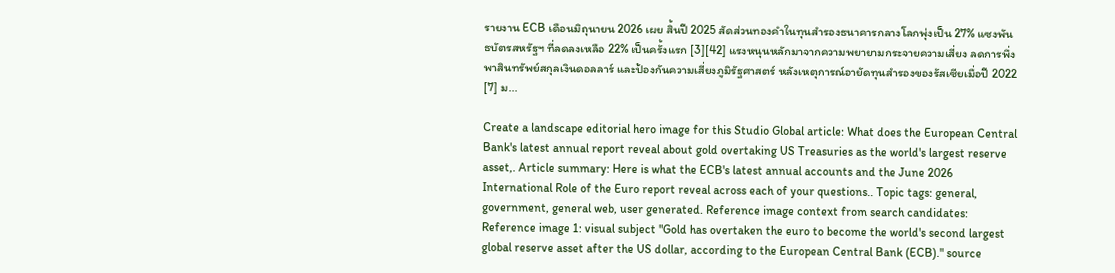รายงาน ECB เดือนมิถุนายน 2026 เผย สิ้นปี 2025 สัดส่วนทองคำในทุนสำรองธนาคารกลางโลกพุ่งเป็น 27% แซงพันธบัตรสหรัฐฯ ที่ลดลงเหลือ 22% เป็นครั้งแรก [3][42] แรงหนุนหลักมาจากความพยายามกระจายความเสี่ยง ลดการพึ่งพาสินทรัพย์สกุลเงินดอลลาร์ และป้องกันความเสี่ยงภูมิรัฐศาสตร์ หลังเหตุการณ์อายัดทุนสำรองของรัสเซียเมื่อปี 2022 [7] ม...

Create a landscape editorial hero image for this Studio Global article: What does the European Central Bank's latest annual report reveal about gold overtaking US Treasuries as the world's largest reserve asset,. Article summary: Here is what the ECB's latest annual accounts and the June 2026 International Role of the Euro report reveal across each of your questions.. Topic tags: general, government, general web, user generated. Reference image context from search candidates: Reference image 1: visual subject "Gold has overtaken the euro to become the world's second largest global reserve asset after the US dollar, according to the European Central Bank (ECB)." source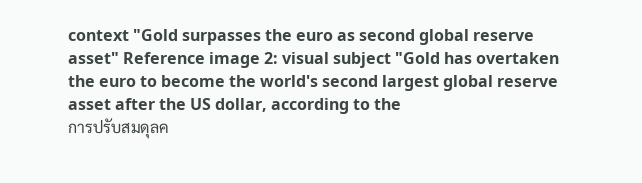context "Gold surpasses the euro as second global reserve asset" Reference image 2: visual subject "Gold has overtaken the euro to become the world's second largest global reserve asset after the US dollar, according to the
การปรับสมดุลค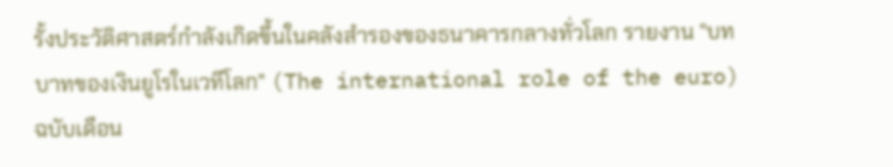รั้งประวัติศาสตร์กำลังเกิดขึ้นในคลังสำรองของธนาคารกลางทั่วโลก รายงาน "บทบาทของเงินยูโรในเวทีโลก" (The international role of the euro) ฉบับเดือน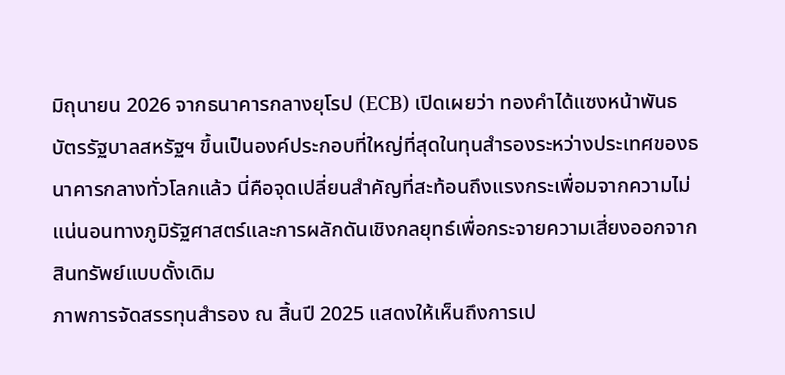มิถุนายน 2026 จากธนาคารกลางยุโรป (ECB) เปิดเผยว่า ทองคำได้แซงหน้าพันธบัตรรัฐบาลสหรัฐฯ ขึ้นเป็นองค์ประกอบที่ใหญ่ที่สุดในทุนสำรองระหว่างประเทศของธนาคารกลางทั่วโลกแล้ว นี่คือจุดเปลี่ยนสำคัญที่สะท้อนถึงแรงกระเพื่อมจากความไม่แน่นอนทางภูมิรัฐศาสตร์และการผลักดันเชิงกลยุทธ์เพื่อกระจายความเสี่ยงออกจากสินทรัพย์แบบดั้งเดิม
ภาพการจัดสรรทุนสำรอง ณ สิ้นปี 2025 แสดงให้เห็นถึงการเป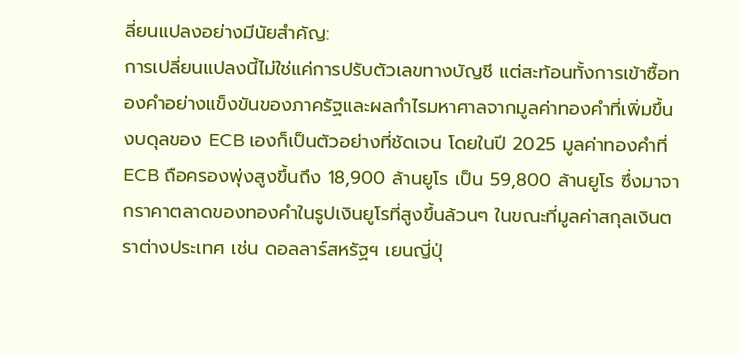ลี่ยนแปลงอย่างมีนัยสำคัญ:
การเปลี่ยนแปลงนี้ไม่ใช่แค่การปรับตัวเลขทางบัญชี แต่สะท้อนทั้งการเข้าซื้อทองคำอย่างแข็งขันของภาครัฐและผลกำไรมหาศาลจากมูลค่าทองคำที่เพิ่มขึ้น งบดุลของ ECB เองก็เป็นตัวอย่างที่ชัดเจน โดยในปี 2025 มูลค่าทองคำที่ ECB ถือครองพุ่งสูงขึ้นถึง 18,900 ล้านยูโร เป็น 59,800 ล้านยูโร ซึ่งมาจากราคาตลาดของทองคำในรูปเงินยูโรที่สูงขึ้นล้วนๆ ในขณะที่มูลค่าสกุลเงินตราต่างประเทศ เช่น ดอลลาร์สหรัฐฯ เยนญี่ปุ่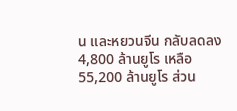น และหยวนจีน กลับลดลง 4,800 ล้านยูโร เหลือ 55,200 ล้านยูโร ส่วน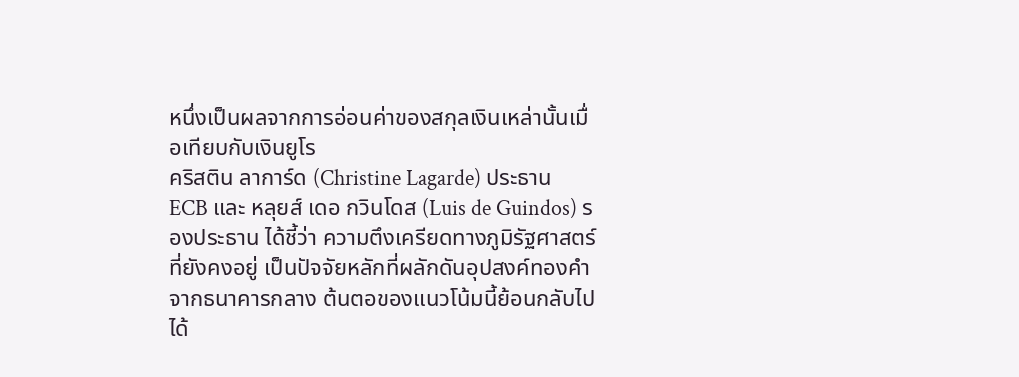หนึ่งเป็นผลจากการอ่อนค่าของสกุลเงินเหล่านั้นเมื่อเทียบกับเงินยูโร
คริสติน ลาการ์ด (Christine Lagarde) ประธาน ECB และ หลุยส์ เดอ กวินโดส (Luis de Guindos) รองประธาน ได้ชี้ว่า ความตึงเครียดทางภูมิรัฐศาสตร์ที่ยังคงอยู่ เป็นปัจจัยหลักที่ผลักดันอุปสงค์ทองคำจากธนาคารกลาง ต้นตอของแนวโน้มนี้ย้อนกลับไปได้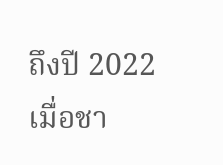ถึงปี 2022 เมื่อชา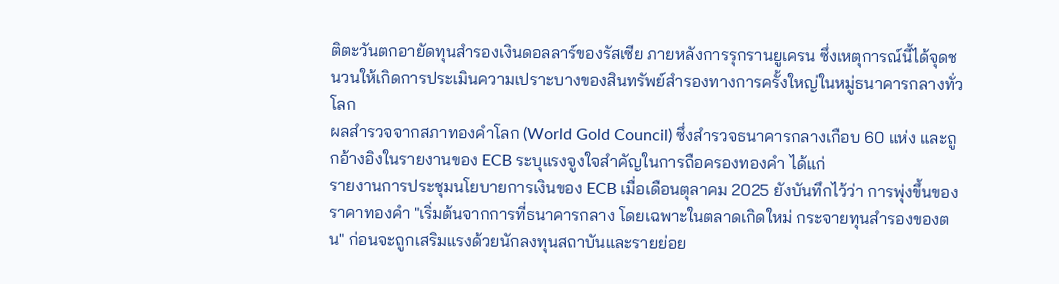ติตะวันตกอายัดทุนสำรองเงินดอลลาร์ของรัสเซีย ภายหลังการรุกรานยูเครน ซึ่งเหตุการณ์นี้ได้จุดชนวนให้เกิดการประเมินความเปราะบางของสินทรัพย์สำรองทางการครั้งใหญ่ในหมู่ธนาคารกลางทั่วโลก
ผลสำรวจจากสภาทองคำโลก (World Gold Council) ซึ่งสำรวจธนาคารกลางเกือบ 60 แห่ง และถูกอ้างอิงในรายงานของ ECB ระบุแรงจูงใจสำคัญในการถือครองทองคำ ได้แก่
รายงานการประชุมนโยบายการเงินของ ECB เมื่อเดือนตุลาคม 2025 ยังบันทึกไว้ว่า การพุ่งขึ้นของราคาทองคำ "เริ่มต้นจากการที่ธนาคารกลาง โดยเฉพาะในตลาดเกิดใหม่ กระจายทุนสำรองของตน" ก่อนจะถูกเสริมแรงด้วยนักลงทุนสถาบันและรายย่อย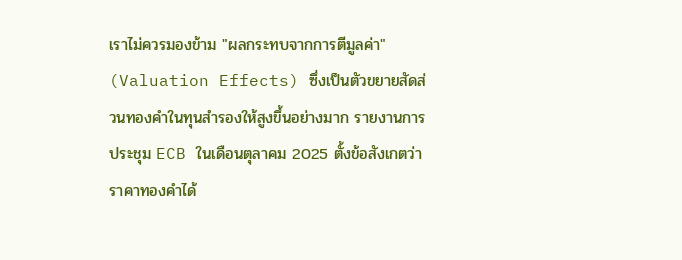เราไม่ควรมองข้าม "ผลกระทบจากการตีมูลค่า" (Valuation Effects) ซึ่งเป็นตัวขยายสัดส่วนทองคำในทุนสำรองให้สูงขึ้นอย่างมาก รายงานการประชุม ECB ในเดือนตุลาคม 2025 ตั้งข้อสังเกตว่าราคาทองคำได้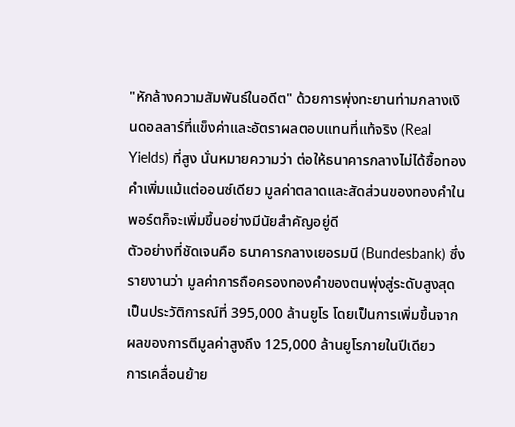"หักล้างความสัมพันธ์ในอดีต" ด้วยการพุ่งทะยานท่ามกลางเงินดอลลาร์ที่แข็งค่าและอัตราผลตอบแทนที่แท้จริง (Real Yields) ที่สูง นั่นหมายความว่า ต่อให้ธนาคารกลางไม่ได้ซื้อทองคำเพิ่มแม้แต่ออนซ์เดียว มูลค่าตลาดและสัดส่วนของทองคำในพอร์ตก็จะเพิ่มขึ้นอย่างมีนัยสำคัญอยู่ดี
ตัวอย่างที่ชัดเจนคือ ธนาคารกลางเยอรมนี (Bundesbank) ซึ่งรายงานว่า มูลค่าการถือครองทองคำของตนพุ่งสู่ระดับสูงสุดเป็นประวัติการณ์ที่ 395,000 ล้านยูโร โดยเป็นการเพิ่มขึ้นจากผลของการตีมูลค่าสูงถึง 125,000 ล้านยูโรภายในปีเดียว
การเคลื่อนย้าย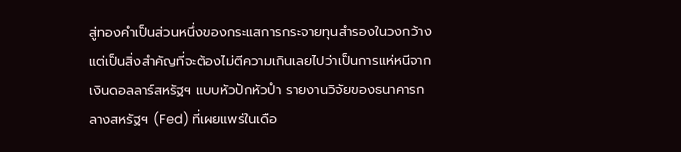สู่ทองคำเป็นส่วนหนึ่งของกระแสการกระจายทุนสำรองในวงกว้าง แต่เป็นสิ่งสำคัญที่จะต้องไม่ตีความเกินเลยไปว่าเป็นการแห่หนีจากเงินดอลลาร์สหรัฐฯ แบบหัวปักหัวปำ รายงานวิจัยของธนาคารกลางสหรัฐฯ (Fed) ที่เผยแพร่ในเดือ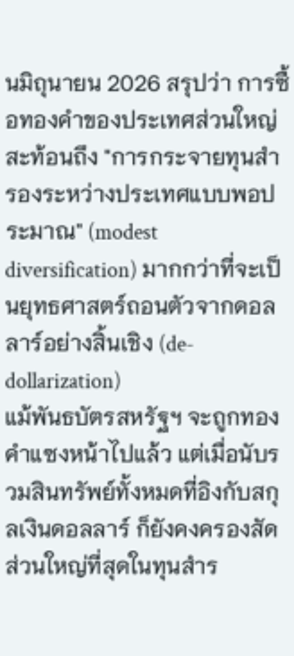นมิถุนายน 2026 สรุปว่า การซื้อทองคำของประเทศส่วนใหญ่สะท้อนถึง "การกระจายทุนสำรองระหว่างประเทศแบบพอประมาณ" (modest diversification) มากกว่าที่จะเป็นยุทธศาสตร์ถอนตัวจากดอลลาร์อย่างสิ้นเชิง (de-dollarization)
แม้พันธบัตรสหรัฐฯ จะถูกทองคำแซงหน้าไปแล้ว แต่เมื่อนับรวมสินทรัพย์ทั้งหมดที่อิงกับสกุลเงินดอลลาร์ ก็ยังคงครองสัดส่วนใหญ่ที่สุดในทุนสำร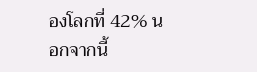องโลกที่ 42% นอกจากนี้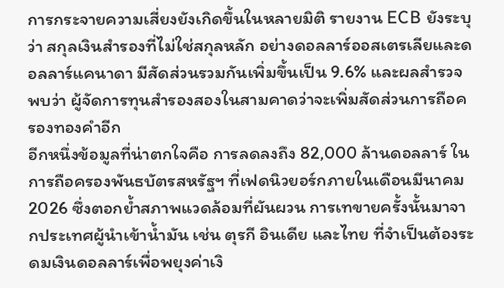การกระจายความเสี่ยงยังเกิดขึ้นในหลายมิติ รายงาน ECB ยังระบุว่า สกุลเงินสำรองที่ไม่ใช่สกุลหลัก อย่างดอลลาร์ออสเตรเลียและดอลลาร์แคนาดา มีสัดส่วนรวมกันเพิ่มขึ้นเป็น 9.6% และผลสำรวจพบว่า ผู้จัดการทุนสำรองสองในสามคาดว่าจะเพิ่มสัดส่วนการถือครองทองคำอีก
อีกหนึ่งข้อมูลที่น่าตกใจคือ การลดลงถึง 82,000 ล้านดอลลาร์ ในการถือครองพันธบัตรสหรัฐฯ ที่เฟดนิวยอร์กภายในเดือนมีนาคม 2026 ซึ่งตอกย้ำสภาพแวดล้อมที่ผันผวน การเทขายครั้งนั้นมาจากประเทศผู้นำเข้าน้ำมัน เช่น ตุรกี อินเดีย และไทย ที่จำเป็นต้องระดมเงินดอลลาร์เพื่อพยุงค่าเงิ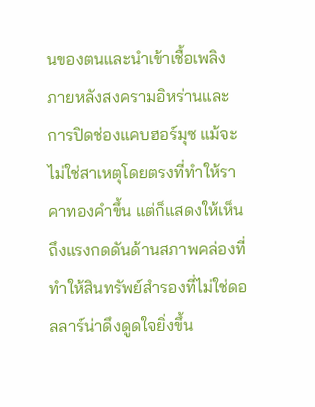นของตนและนำเข้าเชื้อเพลิง ภายหลังสงครามอิหร่านและการปิดช่องแคบฮอร์มุซ แม้จะไม่ใช่สาเหตุโดยตรงที่ทำให้ราคาทองคำขึ้น แต่ก็แสดงให้เห็นถึงแรงกดดันด้านสภาพคล่องที่ทำให้สินทรัพย์สำรองที่ไม่ใช่ดอลลาร์น่าดึงดูดใจยิ่งขึ้น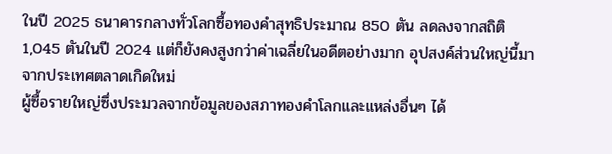ในปี 2025 ธนาคารกลางทั่วโลกซื้อทองคำสุทธิประมาณ 850 ตัน ลดลงจากสถิติ 1,045 ตันในปี 2024 แต่ก็ยังคงสูงกว่าค่าเฉลี่ยในอดีตอย่างมาก อุปสงค์ส่วนใหญ่นี้มาจากประเทศตลาดเกิดใหม่
ผู้ซื้อรายใหญ่ซึ่งประมวลจากข้อมูลของสภาทองคำโลกและแหล่งอื่นๆ ได้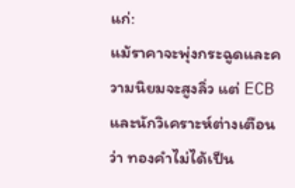แก่:
แม้ราคาจะพุ่งกระฉูดและความนิยมจะสูงลิ่ว แต่ ECB และนักวิเคราะห์ต่างเตือนว่า ทองคำไม่ได้เป็น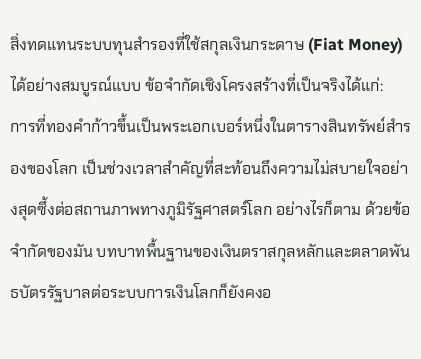สิ่งทดแทนระบบทุนสำรองที่ใช้สกุลเงินกระดาษ (Fiat Money) ได้อย่างสมบูรณ์แบบ ข้อจำกัดเชิงโครงสร้างที่เป็นจริงได้แก่:
การที่ทองคำก้าวขึ้นเป็นพระเอกเบอร์หนึ่งในตารางสินทรัพย์สำรองของโลก เป็นช่วงเวลาสำคัญที่สะท้อนถึงความไม่สบายใจอย่างสุดซึ้งต่อสถานภาพทางภูมิรัฐศาสตร์โลก อย่างไรก็ตาม ด้วยข้อจำกัดของมัน บทบาทพื้นฐานของเงินตราสกุลหลักและตลาดพันธบัตรรัฐบาลต่อระบบการเงินโลกก็ยังคงอ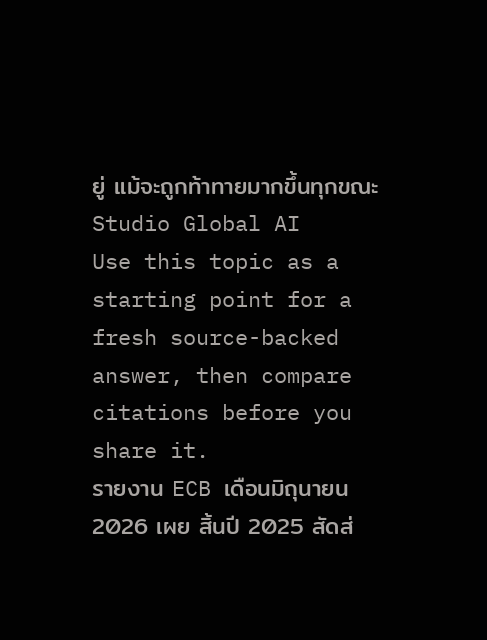ยู่ แม้จะถูกท้าทายมากขึ้นทุกขณะ
Studio Global AI
Use this topic as a starting point for a fresh source-backed answer, then compare citations before you share it.
รายงาน ECB เดือนมิถุนายน 2026 เผย สิ้นปี 2025 สัดส่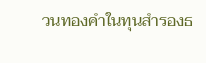วนทองคำในทุนสำรองธ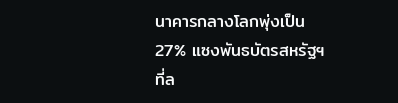นาคารกลางโลกพุ่งเป็น 27% แซงพันธบัตรสหรัฐฯ ที่ล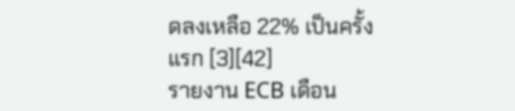ดลงเหลือ 22% เป็นครั้งแรก [3][42]
รายงาน ECB เดือน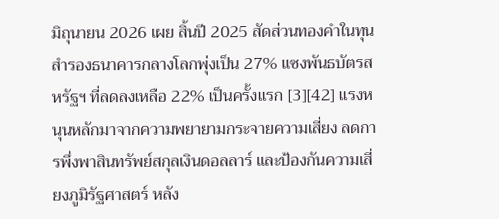มิถุนายน 2026 เผย สิ้นปี 2025 สัดส่วนทองคำในทุนสำรองธนาคารกลางโลกพุ่งเป็น 27% แซงพันธบัตรสหรัฐฯ ที่ลดลงเหลือ 22% เป็นครั้งแรก [3][42] แรงหนุนหลักมาจากความพยายามกระจายความเสี่ยง ลดการพึ่งพาสินทรัพย์สกุลเงินดอลลาร์ และป้องกันความเสี่ยงภูมิรัฐศาสตร์ หลัง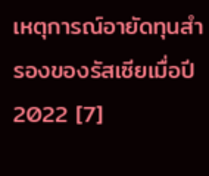เหตุการณ์อายัดทุนสำรองของรัสเซียเมื่อปี 2022 [7]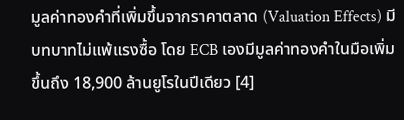มูลค่าทองคำที่เพิ่มขึ้นจากราคาตลาด (Valuation Effects) มีบทบาทไม่แพ้แรงซื้อ โดย ECB เองมีมูลค่าทองคำในมือเพิ่มขึ้นถึง 18,900 ล้านยูโรในปีเดียว [4]